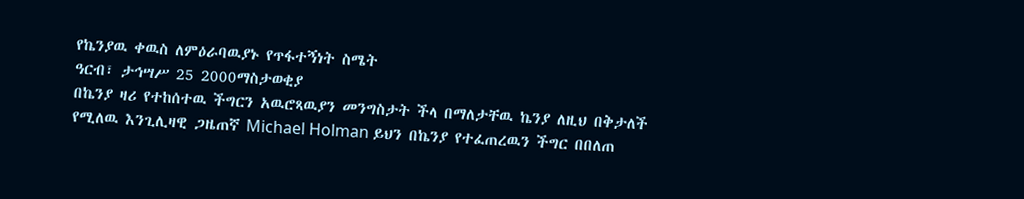የኬንያዉ ቀዉስ ለምዕራባዉያኑ የጥፋተኝነት ስሜት
ዓርብ፣ ታኅሣሥ 25 2000ማስታወቂያ
በኬንያ ዛሪ የተከሰተዉ ችግርን አዉሮጻዉያን መንግስታት ችላ በማለታቸዉ ኬንያ ለዚህ በቅታለች የሚለዉ እንጊሊዛዊ ጋዜጠኛ Michael Holman ይህን በኬንያ የተፈጠረዉን ችግር በበለጠ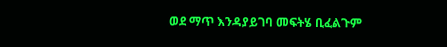ወደ ማጥ እንዳያይገባ መፍትሄ ቢፈልጉም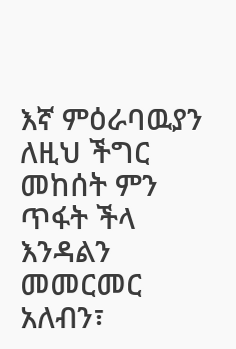እኛ ምዕራባዉያን ለዚህ ችግር መከሰት ምን ጥፋት ችላ እንዳልን መመርመር አለብን፣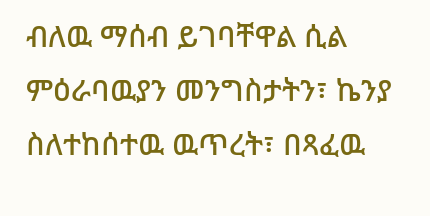ብለዉ ማሰብ ይገባቸዋል ሲል ምዕራባዉያን መንግስታትን፣ ኬንያ ስለተከሰተዉ ዉጥረት፣ በጻፈዉ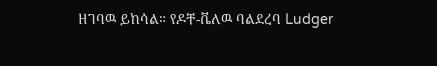ዘገባዉ ይከሳል። የዶቸ-ቬለዉ ባልደረባ Ludger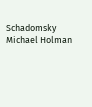Schadomsky Michael Holman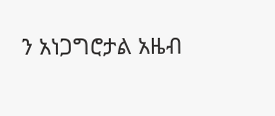ን አነጋግሮታል አዜብ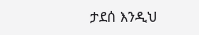ታደሰ እንዲህ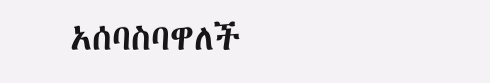አሰባስባዋለች